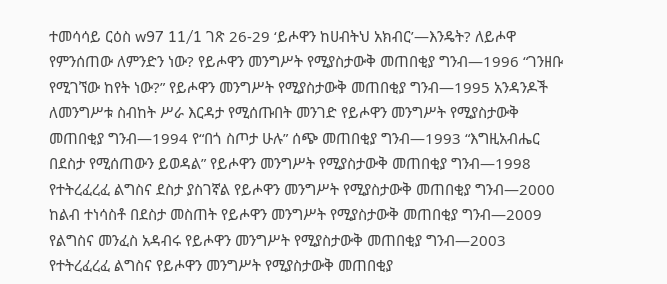ተመሳሳይ ርዕስ w97 11/1 ገጽ 26-29 ‘ይሖዋን ከሀብትህ አክብር’—እንዴት? ለይሖዋ የምንሰጠው ለምንድን ነው? የይሖዋን መንግሥት የሚያስታውቅ መጠበቂያ ግንብ—1996 “ገንዘቡ የሚገኘው ከየት ነው?” የይሖዋን መንግሥት የሚያስታውቅ መጠበቂያ ግንብ—1995 አንዳንዶች ለመንግሥቱ ስብከት ሥራ እርዳታ የሚሰጡበት መንገድ የይሖዋን መንግሥት የሚያስታውቅ መጠበቂያ ግንብ—1994 የ“በጎ ስጦታ ሁሉ” ሰጭ መጠበቂያ ግንብ—1993 “እግዚአብሔር በደስታ የሚሰጠውን ይወዳል” የይሖዋን መንግሥት የሚያስታውቅ መጠበቂያ ግንብ—1998 የተትረፈረፈ ልግስና ደስታ ያስገኛል የይሖዋን መንግሥት የሚያስታውቅ መጠበቂያ ግንብ—2000 ከልብ ተነሳስቶ በደስታ መስጠት የይሖዋን መንግሥት የሚያስታውቅ መጠበቂያ ግንብ—2009 የልግስና መንፈስ አዳብሩ የይሖዋን መንግሥት የሚያስታውቅ መጠበቂያ ግንብ—2003 የተትረፈረፈ ልግስና የይሖዋን መንግሥት የሚያስታውቅ መጠበቂያ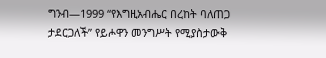ግንብ—1999 “የእግዚአብሔር በረከት ባለጠጋ ታደርጋለች” የይሖዋን መንግሥት የሚያስታውቅ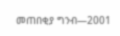መጠበቂያ ግንብ—2001